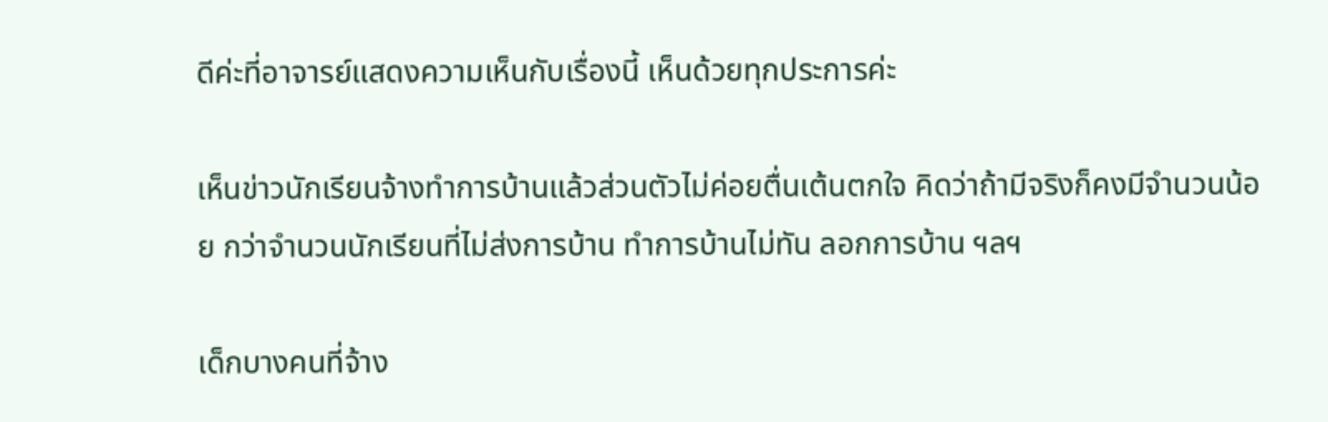ดีค่ะที่อาจารย์แสดงความเห็นกับเรื่องนี้ เห็นด้วยทุกประการค่ะ

เห็นข่าวนักเรียนจ้างทำการบ้านแล้วส่วนตัวไม่ค่อยตื่นเต้นตกใจ คิดว่าถ้ามีจริงก็คงมีจำนวนน้อย กว่าจำนวนนักเรียนที่ไม่ส่งการบ้าน ทำการบ้านไม่ทัน ลอกการบ้าน ฯลฯ

เด็กบางคนที่จ้าง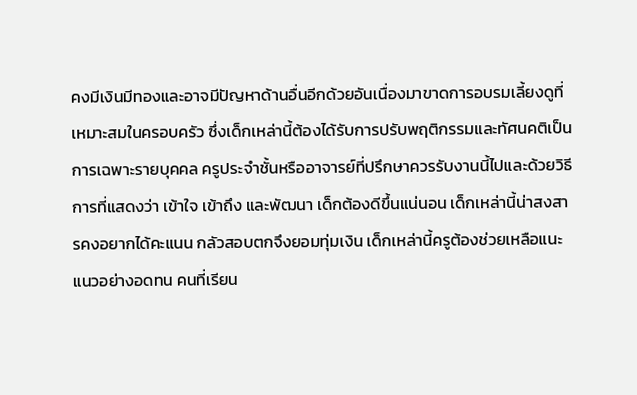คงมีเงินมีทองและอาจมีปัญหาด้านอื่นอีกด้วยอันเนื่องมาขาดการอบรมเลี้ยงดูที่เหมาะสมในครอบครัว ซึ่งเด็กเหล่านี้ต้องได้รับการปรับพฤติกรรมและทัศนคติเป็นการเฉพาะรายบุคคล ครูประจำชั้นหรืออาจารย์ที่ปรึกษาควรรับงานนี้ไปและด้วยวิธีการที่แสดงว่า เข้าใจ เข้าถึง และพัฒนา เด็กต้องดีขึ้นแน่นอน เด็กเหล่านี้น่าสงสารคงอยากได้คะแนน กลัวสอบตกจึงยอมทุ่มเงิน เด็กเหล่านี้ครูต้องช่วยเหลือแนะแนวอย่างอดทน คนที่เรียน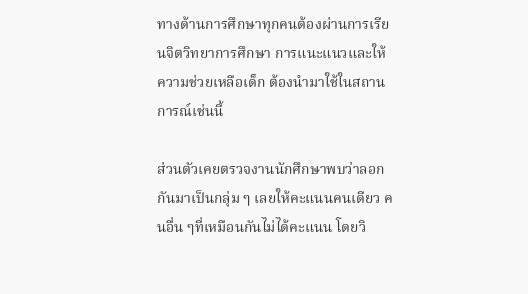ทางด้านการศึกษาทุกคนต้องผ่านการเรียนจิตวิทยาการศึกษา การแนะแนวและให้ความช่วยเหลือเด็ก ต้องนำมาใช้ในสถานการณ์เช่นนี้

ส่วนตัวเคยตรวจงานนักศึกษาพบว่าลอกกันมาเป็นกลุ่ม ๆ เลยให้คะแนนคนเดียว คนอื่น ๆที่เหมือนกันไม่ได้คะแนน โดยวิ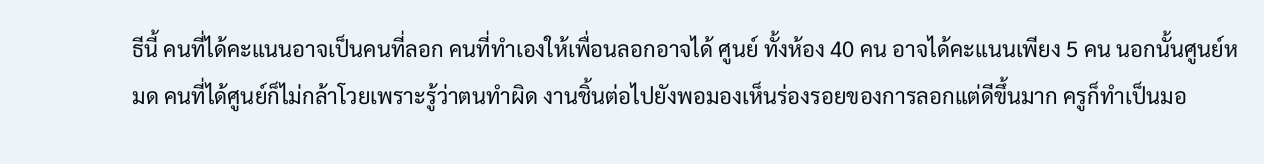ธีนี้ คนที่ได้คะแนนอาจเป็นคนที่ลอก คนที่ทำเองให้เพื่อนลอกอาจได้ ศูนย์ ทั้งห้อง 40 คน อาจได้คะแนนเพียง 5 คน นอกนั้นศูนย์หมด คนที่ได้ศูนย์ก็ไม่กล้าโวยเพราะรู้ว่าตนทำผิด งานชิ้นต่อไปยังพอมองเห็นร่องรอยของการลอกแต่ดีขึ้นมาก ครูก็ทำเป็นมอ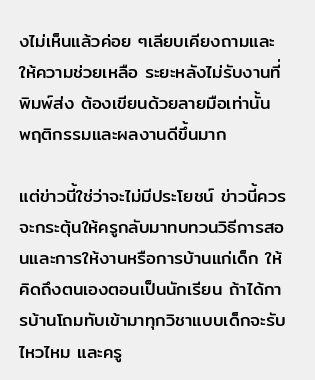งไม่เห็นแล้วค่อย ๆเลียบเคียงถามและให้ความช่วยเหลือ ระยะหลังไม่รับงานที่พิมพ์ส่ง ต้องเขียนด้วยลายมือเท่านั้น พฤติกรรมและผลงานดีขึ้นมาก

แต่ข่าวนี้ใช่ว่าจะไม่มีประโยชน์ ข่าวนี้ควรจะกระตุ้นให้ครูกลับมาทบทวนวิธีการสอนและการให้งานหรือการบ้านแก่เด็ก ให้คิดถึงตนเองตอนเป็นนักเรียน ถ้าได้การบ้านโถมทับเข้ามาทุกวิชาแบบเด็กจะรับไหวไหม และครู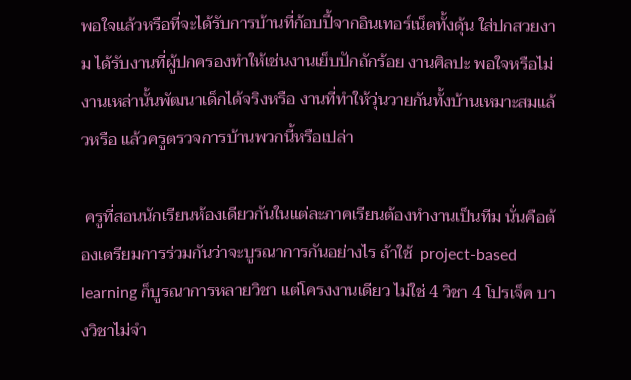พอใจแล้วหรือที่จะได้รับการบ้านที่ก้อบปี้จากอินเทอร์เน็ตทั้งดุ้น ใส่ปกสวยงาม ได้รับงานที่ผู้ปกครองทำให้เช่นงานเย็บปักถักร้อย งานศิลปะ พอใจหรือไม่ งานเหล่านั้นพัฒนาเด็กได้จริงหรือ งานที่ทำให้วุ่นวายกันทั้งบ้านเหมาะสมแล้วหรือ แล้วครูตรวจการบ้านพวกนี้หรือเปล่า

 ครูที่สอนนักเรียนห้องเดียวกันในแต่ละภาคเรียนต้องทำงานเป็นทีม นั่นคือต้องเตรียมการร่วมกันว่าจะบูรณาการกันอย่างไร ถ้าใช้  project-based learning ก็บูรณาการหลายวิชา แต่โครงงานเดียว ไม่ใช่ 4 วิชา 4 โปรเจ็ค บางวิชาไม่จำ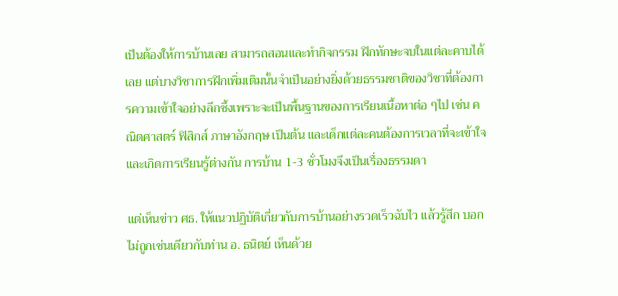เป็นต้องให้การบ้านเลย สามารถสอนและทำกิจกรรม ฝึกทักษะจบในแต่ละคาบได้เลย แต่บางวิชาการฝึกเพิ่มเติมนั้นจำเป็นอย่างยิ่งด้วยธรรมชาติของวิชาที่ต้องการความเข้าใจอย่างลึกซึ้งเพราะจะเป็นพื้นฐานของการเรียนเนื้อหาต่อ ๆไป เช่น คณิตศาสตร์ ฟิสิกส์ ภาษาอังกฤษ เป็นต้น และเด็กแต่ละคนต้องการเวลาที่จะเข้าใจและเกิดการเรียนรู้ต่างกัน การบ้าน 1-3 ชั่วโมงจึงเป็นเรื่องธรรมดา

แต่เห็นข่าว ศธ. ให้แนวปฏิบัติเกี่ยวกับการบ้านอย่างรวดเร็วฉับไว แล้วรู้สึก บอกไม่ถูกเช่นเดียวกับท่าน อ. ธนิตย์ เห็นด้วย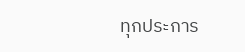ทุกประการ